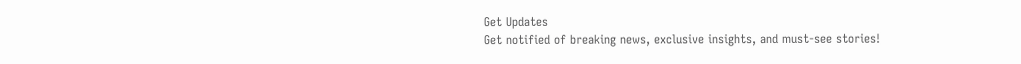Get Updates
Get notified of breaking news, exclusive insights, and must-see stories!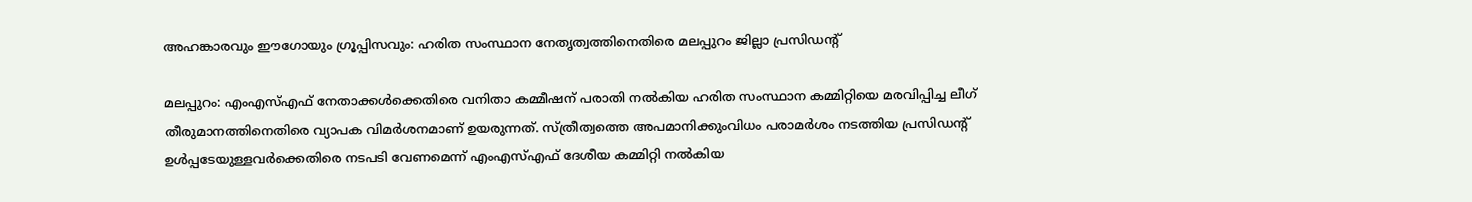അഹങ്കാരവും ഈഗോയും ഗ്രൂപ്പിസവും: ഹരിത സംസ്ഥാന നേതൃത്വത്തിനെതിരെ മലപ്പുറം ജില്ലാ പ്രസിഡന്റ്

മലപ്പുറം: എംഎസ്എഫ് നേതാക്കള്‍ക്കെതിരെ വനിതാ കമ്മീഷന് പരാതി നല്‍കിയ ഹരിത സംസ്ഥാന കമ്മിറ്റിയെ മരവിപ്പിച്ച ലീഗ് തീരുമാനത്തിനെതിരെ വ്യാപക വിമര്‍ശനമാണ് ഉയരുന്നത്. സ്ത്രീത്വത്തെ അപമാനിക്കുംവിധം പരാമര്‍ശം നടത്തിയ പ്രസിഡന്‍റ് ഉള്‍പ്പടേയുള്ളവര്‍ക്കെതിരെ നടപടി വേണമെന്ന് എംഎസ്എഫ് ദേശീയ കമ്മിറ്റി നല്‍കിയ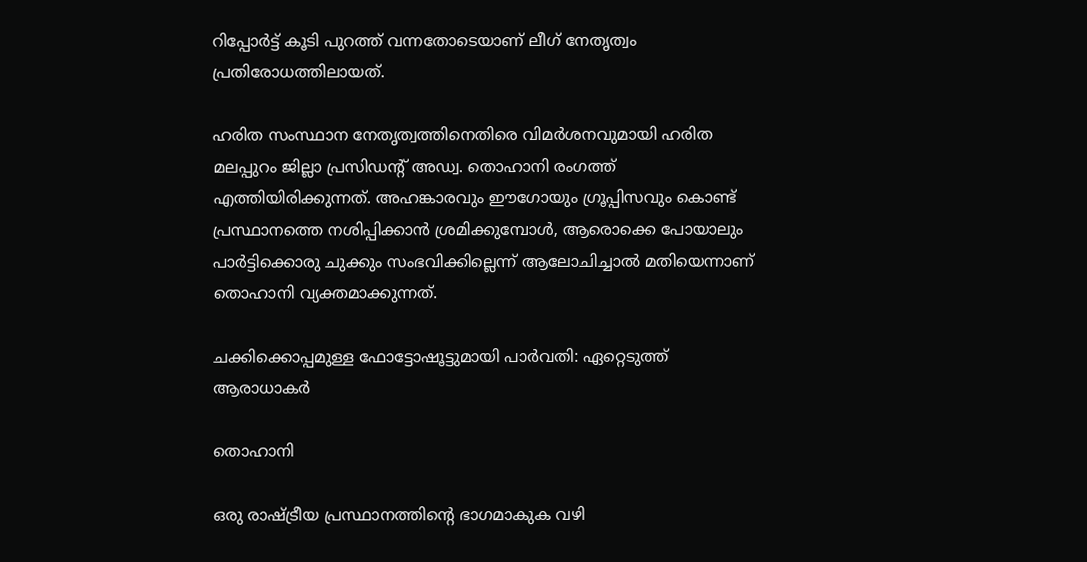റിപ്പോര്‍ട്ട് കൂടി പുറത്ത് വന്നതോടെയാണ് ലീഗ് നേതൃത്വം പ്രതിരോധത്തിലായത്.

ഹരിത സംസ്ഥാന നേതൃത്വത്തിനെതിരെ വിമര്‍ശനവുമായി ഹരിത മലപ്പുറം ജില്ലാ പ്രസിഡന്‍റ് അഡ്വ. തൊഹാനി രംഗത്ത് എത്തിയിരിക്കുന്നത്. അഹങ്കാരവും ഈഗോയും ഗ്രൂപ്പിസവും കൊണ്ട് പ്രസ്ഥാനത്തെ നശിപ്പിക്കാൻ ശ്രമിക്കുമ്പോൾ, ആരൊക്കെ പോയാലും പാർട്ടിക്കൊരു ചുക്കും സംഭവിക്കില്ലെന്ന് ആലോചിച്ചാല്‍ മതിയെന്നാണ് തൊഹാനി വ്യക്തമാക്കുന്നത്.

ചക്കിക്കൊപ്പമുള്ള ഫോട്ടോഷൂട്ടുമായി പാര്‍വതി: ഏറ്റെടുത്ത് ആരാധാകര്‍

തൊഹാനി

ഒരു രാഷ്ട്രീയ പ്രസ്ഥാനത്തിൻ്റെ ഭാഗമാകുക വഴി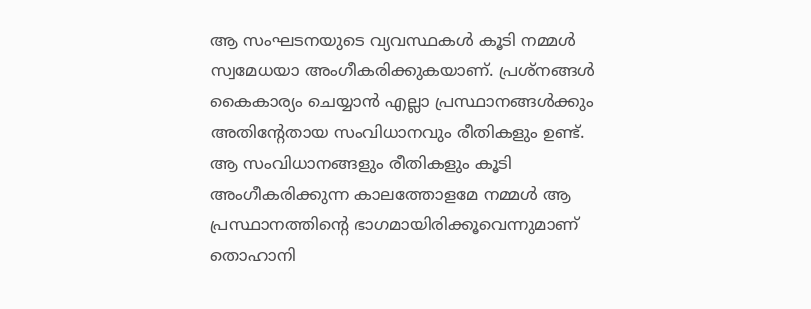ആ സംഘടനയുടെ വ്യവസ്ഥകൾ കൂടി നമ്മൾ സ്വമേധയാ അംഗീകരിക്കുകയാണ്. പ്രശ്നങ്ങൾ കൈകാര്യം ചെയ്യാൻ എല്ലാ പ്രസ്ഥാനങ്ങൾക്കും അതിൻ്റേതായ സംവിധാനവും രീതികളും ഉണ്ട്. ആ സംവിധാനങ്ങളും രീതികളും കൂടി അംഗീകരിക്കുന്ന കാലത്തോളമേ നമ്മൾ ആ പ്രസ്ഥാനത്തിൻ്റെ ഭാഗമായിരിക്കൂവെന്നുമാണ് തൊഹാനി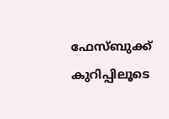ഫേസ്ബുക്ക് കുറിപ്പിലൂടെ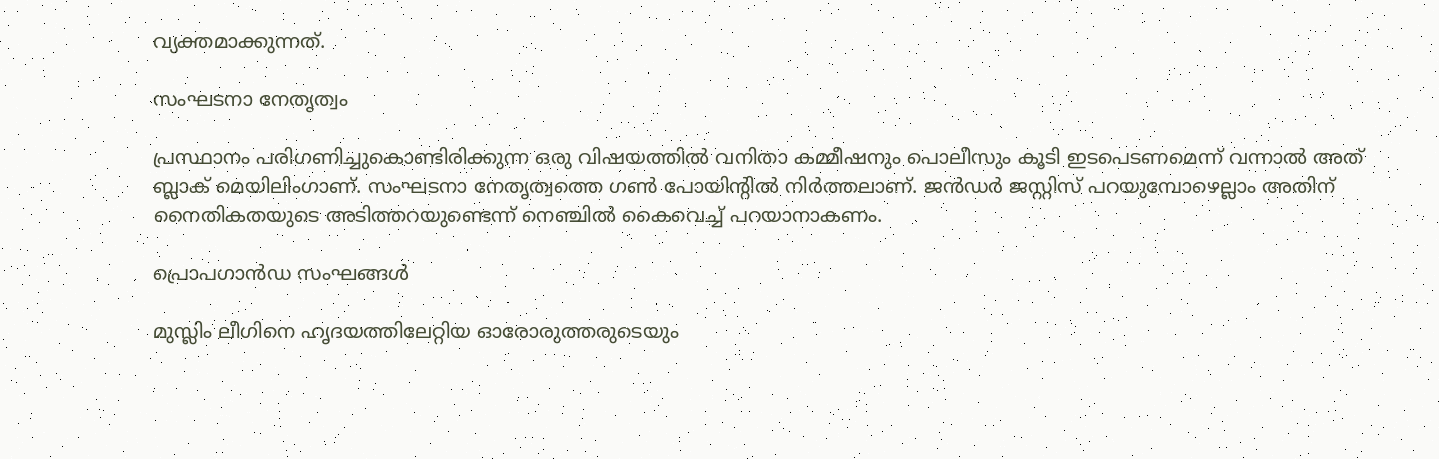വ്യക്തമാക്കുന്നത്.

സംഘടനാ നേതൃത്വം

പ്രസ്ഥാനം പരിഗണിച്ചുകൊണ്ടിരിക്കുന്ന ഒരു വിഷയത്തിൽ വനിതാ കമ്മീഷനും പൊലീസും കൂടി ഇടപെടണമെന്ന് വന്നാൽ അത് ബ്ലാക് മെയിലിംഗാണ്. സംഘടനാ നേതൃത്വത്തെ ഗൺ പോയിൻ്റിൽ നിർത്തലാണ്. ജൻഡർ ജസ്റ്റിസ് പറയുമ്പോഴെല്ലാം അതിന് നൈതികതയുടെ അടിത്തറയുണ്ടെന്ന് നെഞ്ചിൽ കൈവെച്ച് പറയാനാകണം.

പ്രൊപഗാൻഡ സംഘങ്ങൾ

മുസ്ലിം ലീഗിനെ ഹൃദയത്തിലേറ്റിയ ഓരോരുത്തരുടെയും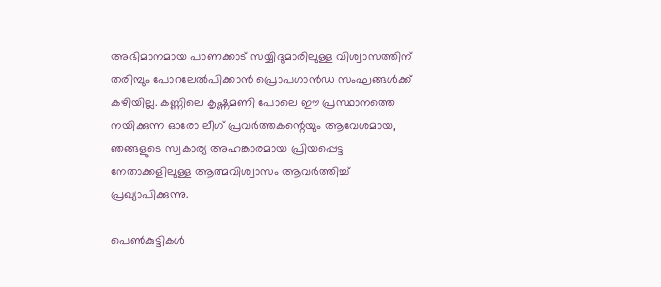അഭിമാനമായ പാണക്കാട് സയ്യിദുമാരിലുള്ള വിശ്വാസത്തിന് തരിമ്പും പോറലേൽപിക്കാൻ പ്രൊപഗാൻഡ സംഘങ്ങൾക്ക് കഴിയില്ല. കണ്ണിലെ കൃഷ്ണമണി പോലെ ഈ പ്രസ്ഥാനത്തെ നയിക്കുന്ന ഓരോ ലീഗ് പ്രവർത്തകന്റെയും ആവേശമായ, ഞങ്ങളുടെ സ്വകാര്യ അഹങ്കാരമായ പ്രിയപ്പെട്ട നേതാക്കളിലുള്ള ആത്മവിശ്വാസം ആവർത്തിച്ച് പ്രഖ്യാപിക്കുന്നു.

പെൺകുട്ടികൾ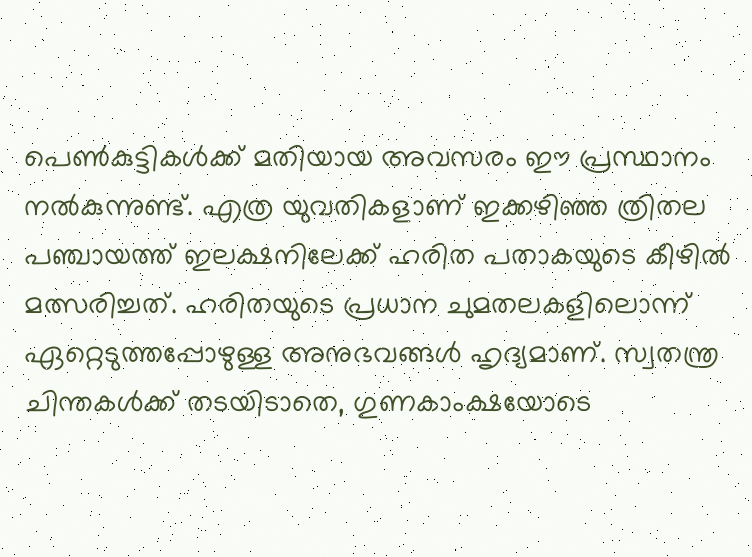പെൺകുട്ടികൾക്ക് മതിയായ അവസരം ഈ പ്രസ്ഥാനം നൽകുന്നുണ്ട്. എത്ര യുവതികളാണ് ഇക്കഴിഞ്ഞ ത്രിതല പഞ്ചായത്ത് ഇലക്ഷനിലേക്ക് ഹരിത പതാകയുടെ കീഴിൽ മത്സരിച്ചത്. ഹരിതയുടെ പ്രധാന ചുമതലകളിലൊന്ന് ഏറ്റെടുത്തപ്പോഴുള്ള അനുഭവങ്ങൾ ഹൃദ്യമാണ്. സ്വതന്ത്ര ചിന്തകൾക്ക് തടയിടാതെ, ഗുണകാംക്ഷയോടെ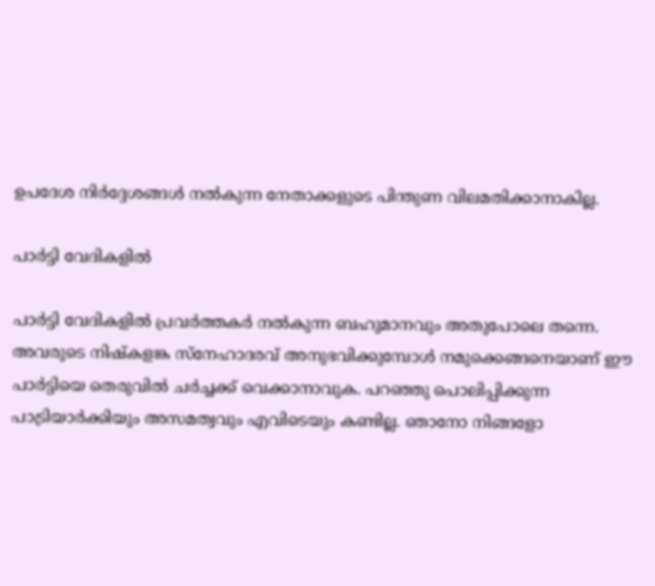ഉപദേശ നിർദ്ദേശങ്ങൾ നൽകുന്ന നേതാക്കളുടെ പിന്തുണ വിലമതിക്കാനാകില്ല.

പാർട്ടി വേദികളിൽ

പാർട്ടി വേദികളിൽ പ്രവർത്തകർ നൽകുന്ന ബഹുമാനവും അതുപോലെ തന്നെ. അവരുടെ നിഷ്കളങ്ക സ്നേഹാദരവ് അനുഭവിക്കുമ്പോൾ നമുക്കെങ്ങനെയാണ് ഈ പാർട്ടിയെ തെരുവിൽ ചർച്ചക്ക് വെക്കാനാവുക. പറഞ്ഞു പൊലിപ്പിക്കുന്ന പാട്രിയാർക്കിയും അസമത്വവും എവിടെയും കണ്ടില്ല. ഞാനോ നിങ്ങളോ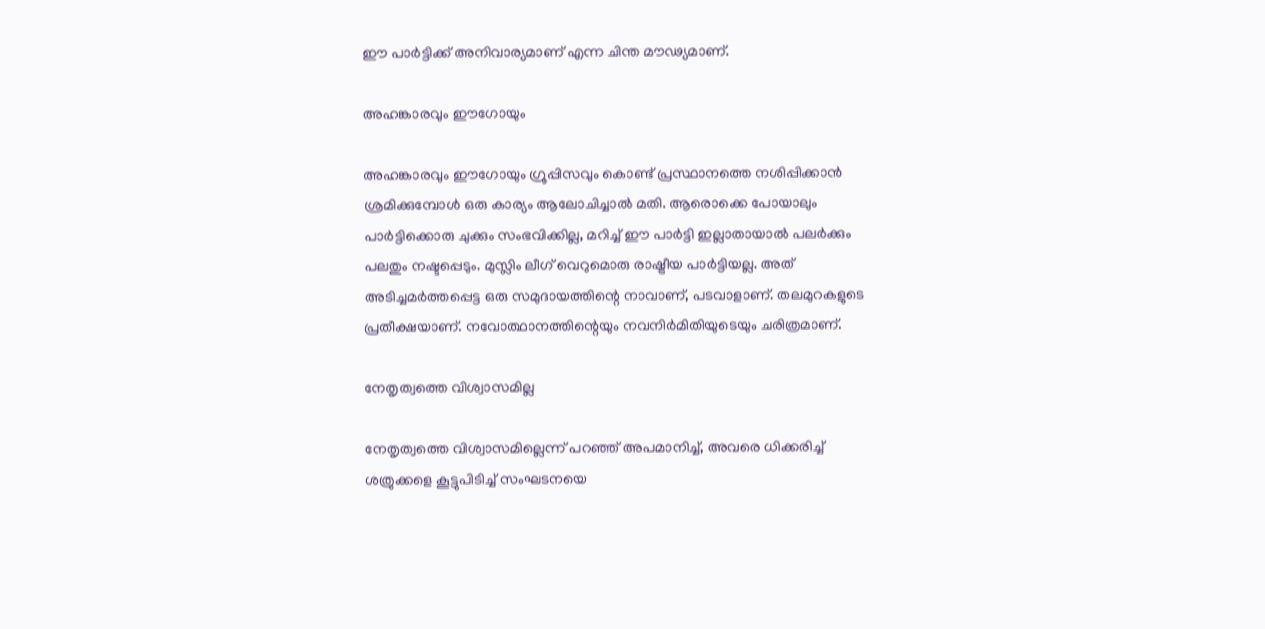ഈ പാർട്ടിക്ക് അനിവാര്യമാണ് എന്ന ചിന്ത മൗഢ്യമാണ്.

അഹങ്കാരവും ഈഗോയും

അഹങ്കാരവും ഈഗോയും ഗ്രൂപ്പിസവും കൊണ്ട് പ്രസ്ഥാനത്തെ നശിപ്പിക്കാൻ ശ്രമിക്കുമ്പോൾ ഒരു കാര്യം ആലോചിച്ചാൽ മതി. ആരൊക്കെ പോയാലും പാർട്ടിക്കൊരു ചുക്കും സംഭവിക്കില്ല, മറിച്ച് ഈ പാർട്ടി ഇല്ലാതായാൽ പലർക്കും പലതും നഷ്ടപ്പെടും. മുസ്ലിം ലീഗ് വെറുമൊരു രാഷ്ട്രീയ പാർട്ടിയല്ല. അത് അടിച്ചമർത്തപ്പെട്ട ഒരു സമുദായത്തിന്റെ നാവാണ്, പടവാളാണ്. തലമുറകളുടെ പ്രതീക്ഷയാണ്. നവോത്ഥാനത്തിന്റെയും നവനിർമിതിയുടെയും ചരിത്രമാണ്.

നേതൃത്വത്തെ വിശ്വാസമില്ല

നേതൃത്വത്തെ വിശ്വാസമില്ലെന്ന് പറഞ്ഞ് അപമാനിച്ച്, അവരെ ധിക്കരിച്ച് ശത്രുക്കളെ കൂട്ടുപിടിച്ച് സംഘടനയെ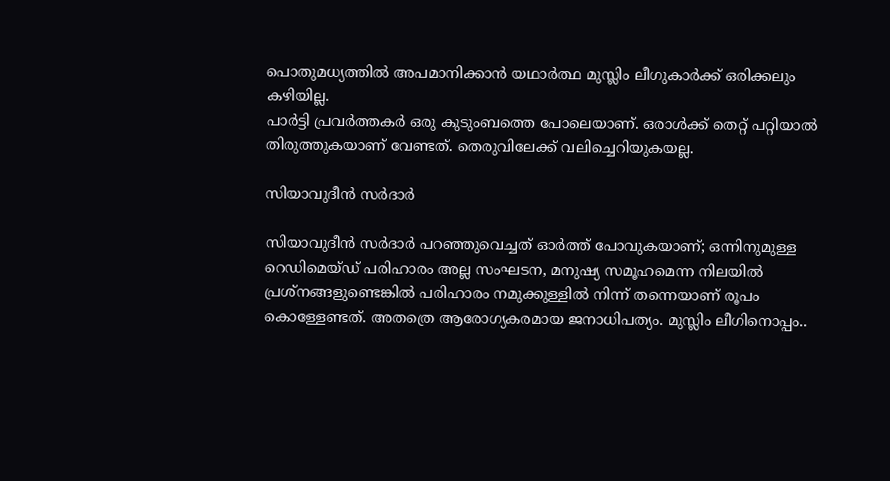പൊതുമധ്യത്തിൽ അപമാനിക്കാൻ യഥാര്‍ത്ഥ മുസ്ലിം ലീഗുകാർക്ക് ഒരിക്കലും കഴിയില്ല.
പാർട്ടി പ്രവർത്തകർ ഒരു കുടുംബത്തെ പോലെയാണ്. ഒരാൾക്ക് തെറ്റ് പറ്റിയാൽ തിരുത്തുകയാണ് വേണ്ടത്. തെരുവിലേക്ക് വലിച്ചെറിയുകയല്ല.

സിയാവുദീൻ സർദാർ

സിയാവുദീൻ സർദാർ പറഞ്ഞുവെച്ചത് ഓർത്ത് പോവുകയാണ്; ഒന്നിനുമുള്ള റെഡിമെയ്ഡ് പരിഹാരം അല്ല സംഘടന, മനുഷ്യ സമൂഹമെന്ന നിലയിൽ പ്രശ്നങ്ങളുണ്ടെങ്കിൽ പരിഹാരം നമുക്കുള്ളിൽ നിന്ന് തന്നെയാണ് രൂപം കൊള്ളേണ്ടത്. അതത്രെ ആരോഗ്യകരമായ ജനാധിപത്യം. മുസ്ലിം ലീഗിനൊപ്പം..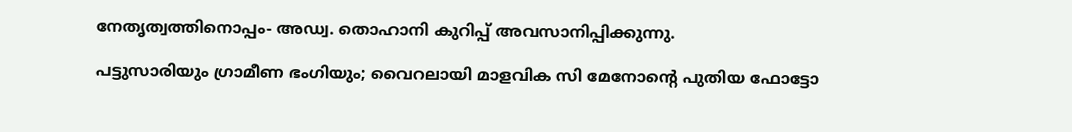നേതൃത്വത്തിനൊപ്പം- അഡ്വ. തൊഹാനി കുറിപ്പ് അവസാനിപ്പിക്കുന്നു.

പട്ടുസാരിയും ഗ്രാമീണ ഭംഗിയും; വൈറലായി മാളവിക സി മേനോന്‍റെ പുതിയ ഫോട്ടോ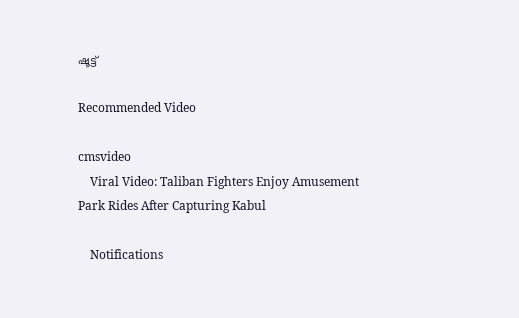ഷൂട്ട്

Recommended Video

cmsvideo
    Viral Video: Taliban Fighters Enjoy Amusement Park Rides After Capturing Kabul

    Notifications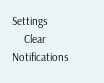Settings
    Clear Notifications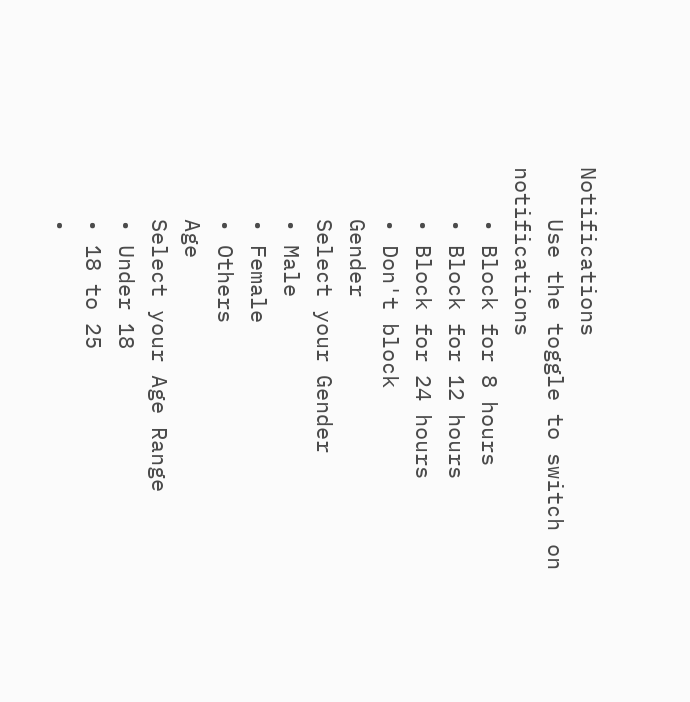Notifications
    Use the toggle to switch on notifications
    • Block for 8 hours
    • Block for 12 hours
    • Block for 24 hours
    • Don't block
    Gender
    Select your Gender
    • Male
    • Female
    • Others
    Age
    Select your Age Range
    • Under 18
    • 18 to 25
    •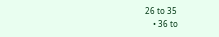26 to 35
    • 36 to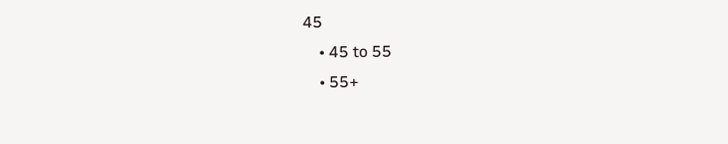45
    • 45 to 55
    • 55+